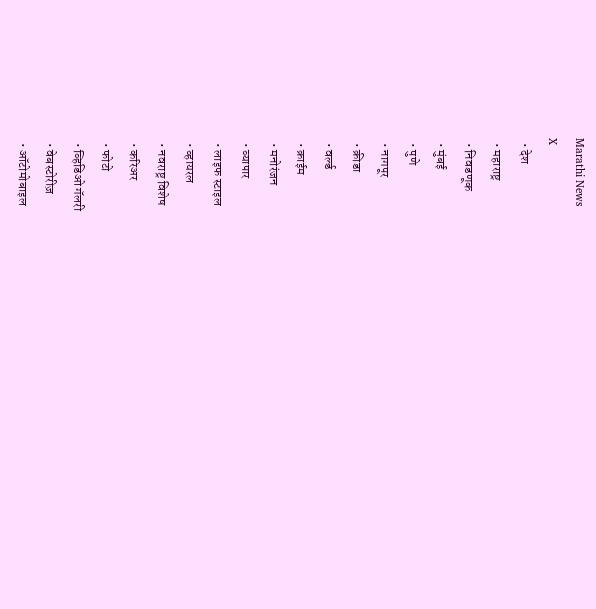Marathi News
X
  • देश
  • महाराष्ट्र
  • निवडणूक
  • मुंबई
  • पुणे
  • नागपूर
  • क्रीडा
  • वर्ल्ड
  • क्राईम
  • मनोरंजन
  • व्यापार
  • लाइफ स्टाइल
  • व्हायरल
  • नवराष्ट्र विशेष
  • करिअर
  • फोटो
  • व्हिडिओ गॅलरी
  • वेबस्टोरीज़
  • ऑटोमोबाइल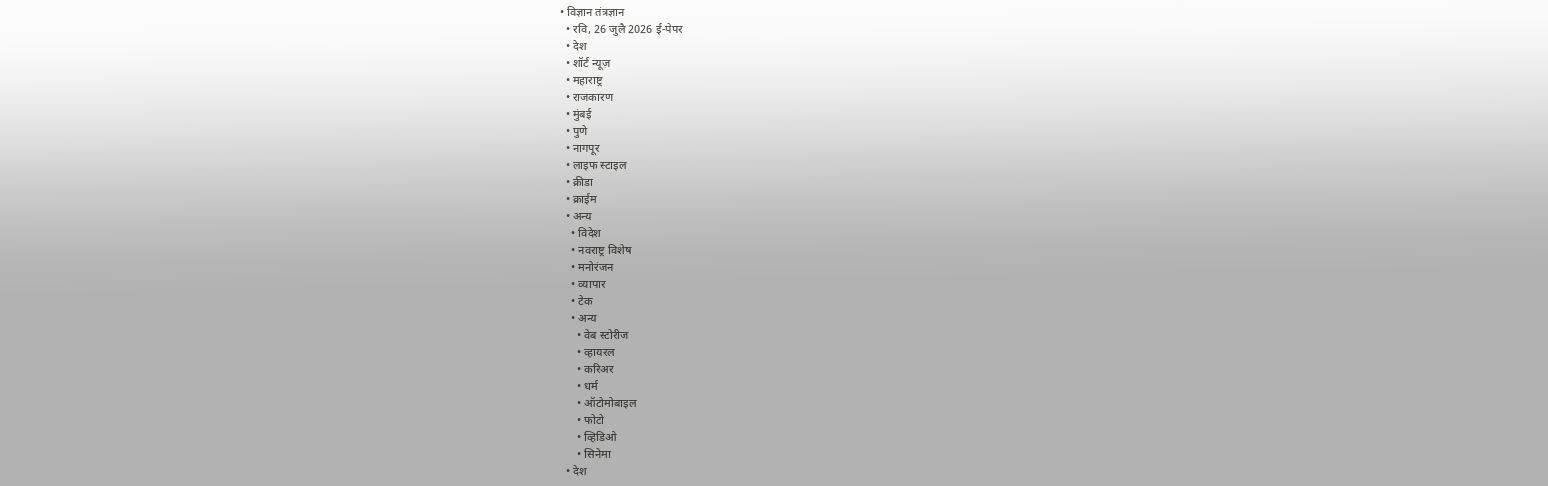• विज्ञान तंत्रज्ञान
  • रवि, 26 जुलै 2026 ई-पेपर
  • देश
  • शॉर्ट न्यूज़
  • महाराष्ट्र
  • राजकारण
  • मुंबई
  • पुणे
  • नागपूर
  • लाइफ स्टाइल
  • क्रीडा
  • क्राईम
  • अन्य
    • विदेश
    • नवराष्ट्र विशेष
    • मनोरंजन
    • व्यापार
    • टेक
    • अन्य
      • वेब स्टोरीज
      • व्हायरल
      • करिअर
      • धर्म
      • ऑटोमोबाइल
      • फोटो
      • व्हिडिओ
      • सिनेमा
  • देश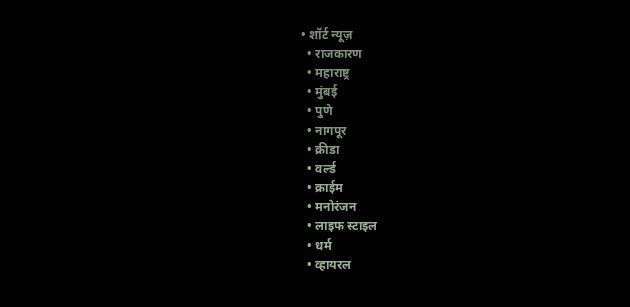• शॉर्ट न्यूज़
  • राजकारण
  • महाराष्ट्र
  • मुंबई
  • पुणे
  • नागपूर
  • क्रीडा
  • वर्ल्ड
  • क्राईम
  • मनोरंजन
  • लाइफ स्टाइल
  • धर्म
  • व्हायरल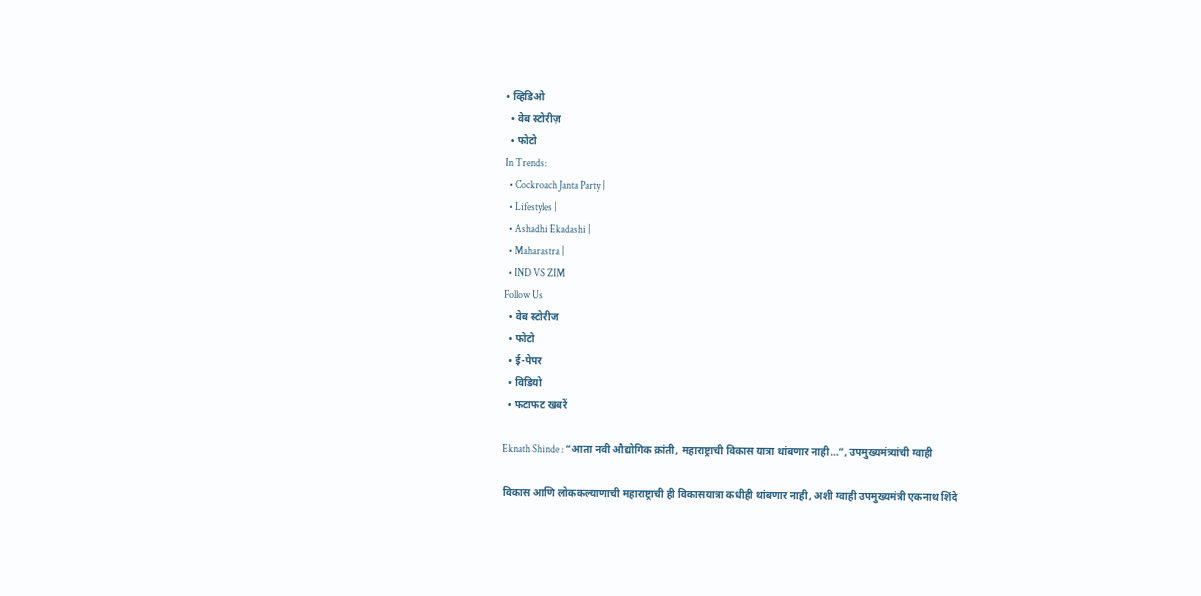• व्हिडिओ
  • वेब स्टोरीज़
  • फोटो
In Trends:
  • Cockroach Janta Party |
  • Lifestyles |
  • Ashadhi Ekadashi |
  • Maharastra |
  • IND VS ZIM
Follow Us
  • वेब स्टोरीज
  • फोटो
  • ई-पेपर
  • विडियो
  • फटाफट खबरें

Eknath Shinde : “आता नवी औद्योगिक क्रांती, महाराष्ट्राची विकास यात्रा थांबणार नाही…”, उपमुख्यमंत्र्यांची ग्वाही

विकास आणि लोककल्याणाची महाराष्ट्राची ही विकासयात्रा कधीही थांबणार नाही, अशी ग्वाही उपमुख्यमंत्री एकनाथ शिंदे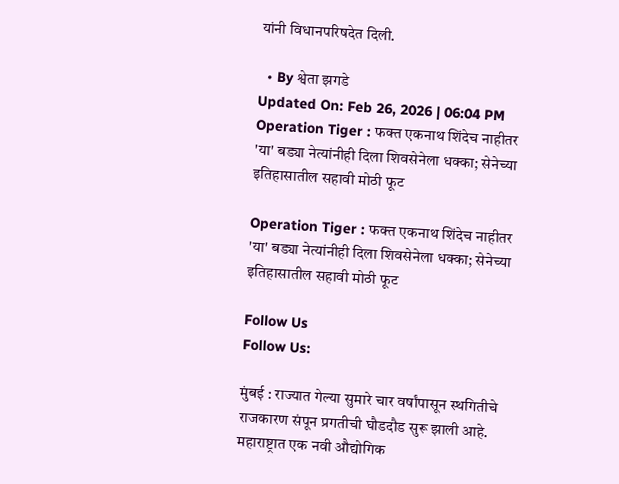यांनी विधानपरिषदेत दिली.

  • By श्वेता झगडे
Updated On: Feb 26, 2026 | 06:04 PM
Operation Tiger : फक्त एकनाथ शिंदेच नाहीतर 'या' बड्या नेत्यांनीही दिला शिवसेनेला धक्का; सेनेच्या इतिहासातील सहावी मोठी फूट

Operation Tiger : फक्त एकनाथ शिंदेच नाहीतर 'या' बड्या नेत्यांनीही दिला शिवसेनेला धक्का; सेनेच्या इतिहासातील सहावी मोठी फूट

Follow Us
Follow Us:

मुंबई : राज्यात गेल्या सुमारे चार वर्षांपासून स्थगितीचे राजकारण संपून प्रगतीची घौडदौड सुरू झाली आहे. महाराष्ट्रात एक नवी औद्योगिक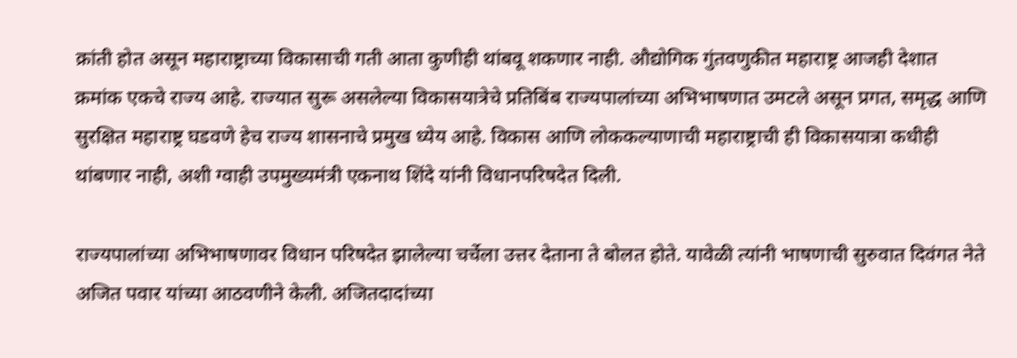क्रांती होत असून महाराष्ट्राच्या विकासाची गती आता कुणीही थांबवू शकणार नाही. औद्योगिक गुंतवणुकीत महाराष्ट्र आजही देशात क्रमांक एकचे राज्य आहे. राज्यात सुरू असलेल्या विकासयात्रेचे प्रतिबिंब राज्यपालांच्या अभिभाषणात उमटले असून प्रगत, समृद्ध आणि सुरक्षित महाराष्ट्र घडवणे हेच राज्य शासनाचे प्रमुख ध्येय आहे. विकास आणि लोककल्याणाची महाराष्ट्राची ही विकासयात्रा कधीही थांबणार नाही, अशी ग्वाही उपमुख्यमंत्री एकनाथ शिंदे यांनी विधानपरिषदेत दिली.

राज्यपालांच्या अभिभाषणावर विधान परिषदेत झालेल्या चर्चेला उत्तर देताना ते बोलत होते. यावेळी त्यांनी भाषणाची सुरुवात दिवंगत नेते अजित पवार यांच्या आठवणीने केली. अजितदादांच्या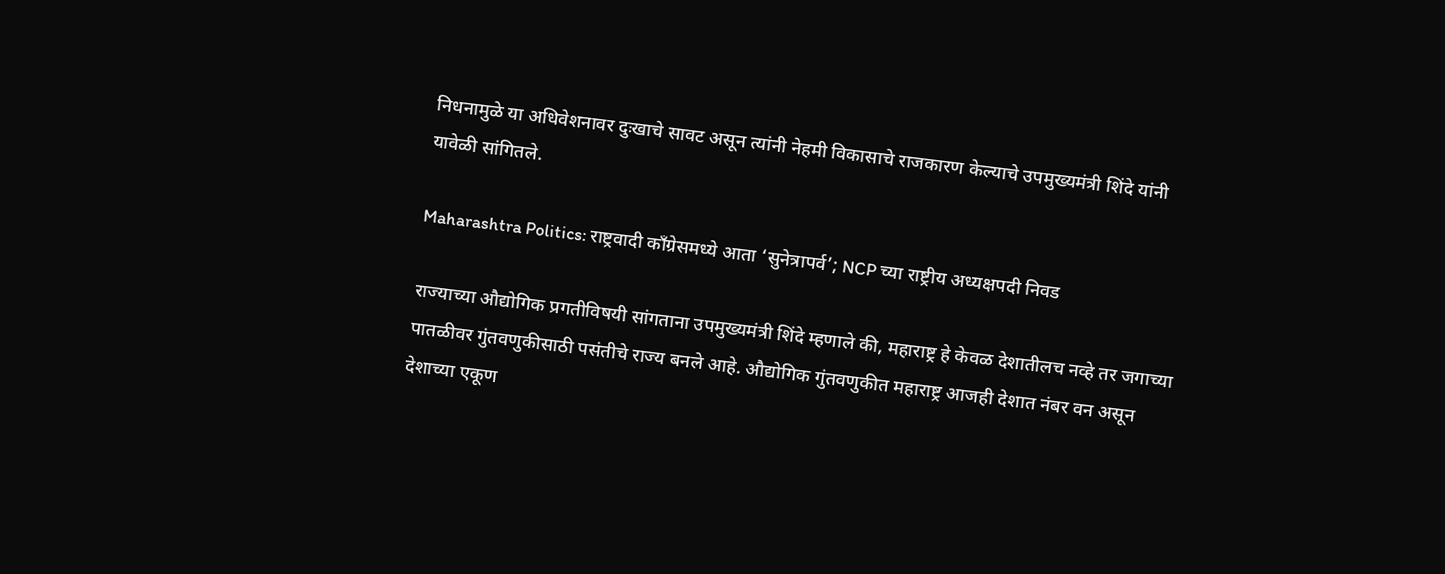निधनामुळे या अधिवेशनावर दुःखाचे सावट असून त्यांनी नेहमी विकासाचे राजकारण केल्याचे उपमुख्यमंत्री शिंदे यांनी यावेळी सांगितले.

Maharashtra Politics: राष्ट्रवादी काँग्रेसमध्ये आता ‘सुनेत्रापर्व’; NCP च्या राष्ट्रीय अध्यक्षपदी निवड

राज्याच्या औद्योगिक प्रगतीविषयी सांगताना उपमुख्यमंत्री शिंदे म्हणाले की, महाराष्ट्र हे केवळ देशातीलच नव्हे तर जगाच्या पातळीवर गुंतवणुकीसाठी पसंतीचे राज्य बनले आहे. औद्योगिक गुंतवणुकीत महाराष्ट्र आजही देशात नंबर वन असून देशाच्या एकूण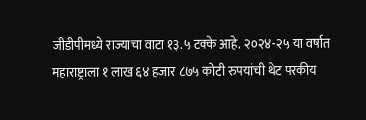जीडीपीमध्ये राज्याचा वाटा १३.५ टक्के आहे. २०२४-२५ या वर्षात महाराष्ट्राला १ लाख ६४ हजार ८७५ कोटी रुपयांची थेट परकीय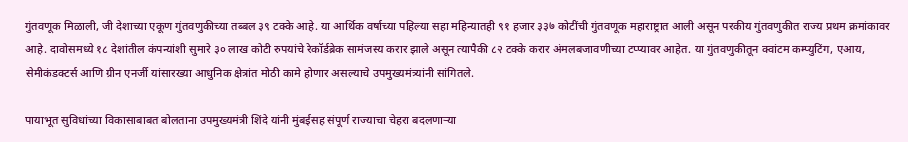गुंतवणूक मिळाली, जी देशाच्या एकूण गुंतवणुकीच्या तब्बल ३९ टक्के आहे. या आर्थिक वर्षाच्या पहिल्या सहा महिन्यातही ९१ हजार ३३७ कोटींची गुंतवणूक महाराष्ट्रात आली असून परकीय गुंतवणुकीत राज्य प्रथम क्रमांकावर आहे. दावोसमध्ये १८ देशांतील कंपन्यांशी सुमारे ३० लाख कोटी रुपयांचे रेकॉर्डब्रेक सामंजस्य करार झाले असून त्यापैकी ८२ टक्के करार अंमलबजावणीच्या टप्प्यावर आहेत. या गुंतवणुकीतून क्वांटम कम्प्युटिंग, एआय, सेमीकंडक्टर्स आणि ग्रीन एनर्जी यांसारख्या आधुनिक क्षेत्रांत मोठी कामे होणार असल्याचे उपमुख्यमंत्र्यांनी सांगितले.

पायाभूत सुविधांच्या विकासाबाबत बोलताना उपमुख्यमंत्री शिंदे यांनी मुंबईसह संपूर्ण राज्याचा चेहरा बदलणाऱ्या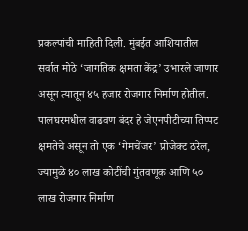प्रकल्पांची माहिती दिली. मुंबईत आशियातील सर्वात मोठे ‘जागतिक क्षमता केंद्र’ उभारले जाणार असून त्यातून ४५ हजार रोजगार निर्माण होतील. पालघरमधील वाढवण बंदर हे जेएनपीटीच्या तिप्पट क्षमतेचे असून तो एक ‘गेमचेंजर’ प्रोजेक्ट ठरेल, ज्यामुळे ४० लाख कोटींची गुंतवणूक आणि ५० लाख रोजगार निर्माण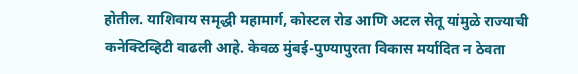होतील. याशिवाय समृद्धी महामार्ग, कोस्टल रोड आणि अटल सेतू यांमुळे राज्याची कनेक्टिव्हिटी वाढली आहे. केवळ मुंबई-पुण्यापुरता विकास मर्यादित न ठेवता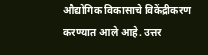औद्योगिक विकासाचे विकेंद्रीकरण करण्यात आले आहे. उत्तर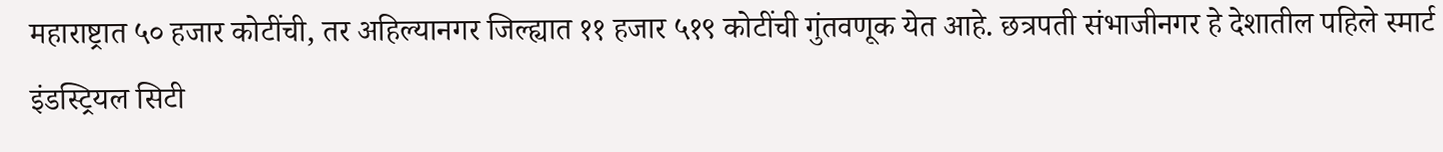महाराष्ट्रात ५० हजार कोटींची, तर अहिल्यानगर जिल्ह्यात ११ हजार ५१९ कोटींची गुंतवणूक येत आहे. छत्रपती संभाजीनगर हे देशातील पहिले स्मार्ट इंडस्ट्रियल सिटी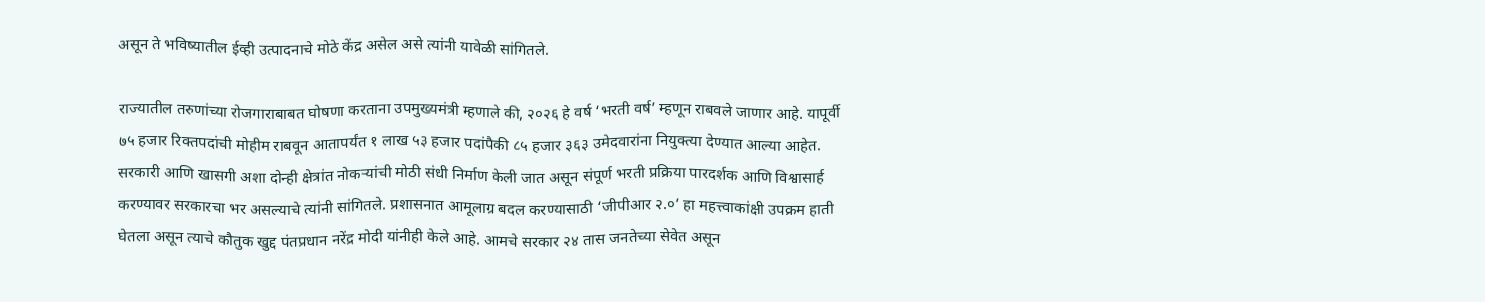असून ते भविष्यातील ईव्ही उत्पादनाचे मोठे केंद्र असेल असे त्यांनी यावेळी सांगितले.

राज्यातील तरुणांच्या रोजगाराबाबत घोषणा करताना उपमुख्यमंत्री म्हणाले की, २०२६ हे वर्ष ‘भरती वर्ष’ म्हणून राबवले जाणार आहे. यापूर्वी ७५ हजार रिक्तपदांची मोहीम राबवून आतापर्यंत १ लाख ५३ हजार पदांपैकी ८५ हजार ३६३ उमेदवारांना नियुक्त्या देण्यात आल्या आहेत. सरकारी आणि खासगी अशा दोन्ही क्षेत्रांत नोकऱ्यांची मोठी संधी निर्माण केली जात असून संपूर्ण भरती प्रक्रिया पारदर्शक आणि विश्वासार्ह करण्यावर सरकारचा भर असल्याचे त्यांनी सांगितले. प्रशासनात आमूलाग्र बदल करण्यासाठी ‘जीपीआर २.०’ हा महत्त्वाकांक्षी उपक्रम हाती घेतला असून त्याचे कौतुक खुद्द पंतप्रधान नरेंद्र मोदी यांनीही केले आहे. आमचे सरकार २४ तास जनतेच्या सेवेत असून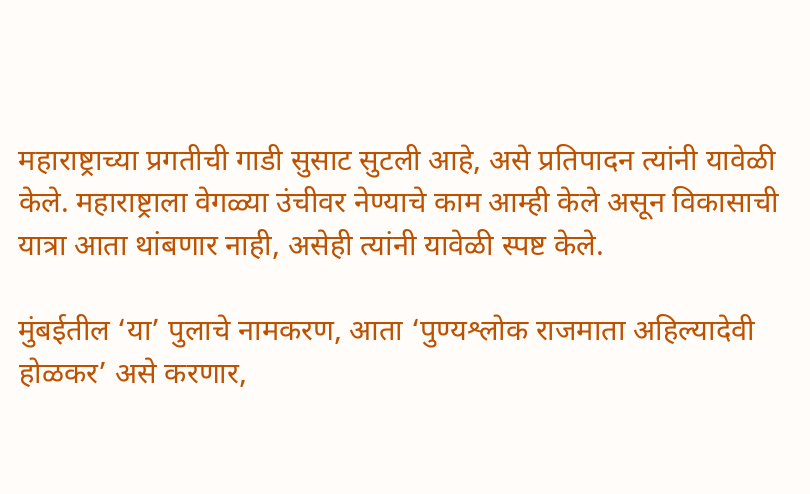महाराष्ट्राच्या प्रगतीची गाडी सुसाट सुटली आहे, असे प्रतिपादन त्यांनी यावेळी केले. महाराष्ट्राला वेगळ्या उंचीवर नेण्याचे काम आम्ही केले असून विकासाची यात्रा आता थांबणार नाही, असेही त्यांनी यावेळी स्पष्ट केले.

मुंबईतील ‘या’ पुलाचे नामकरण, आता ‘पुण्यश्लोक राजमाता अहिल्यादेवी होळकर’ असे करणार,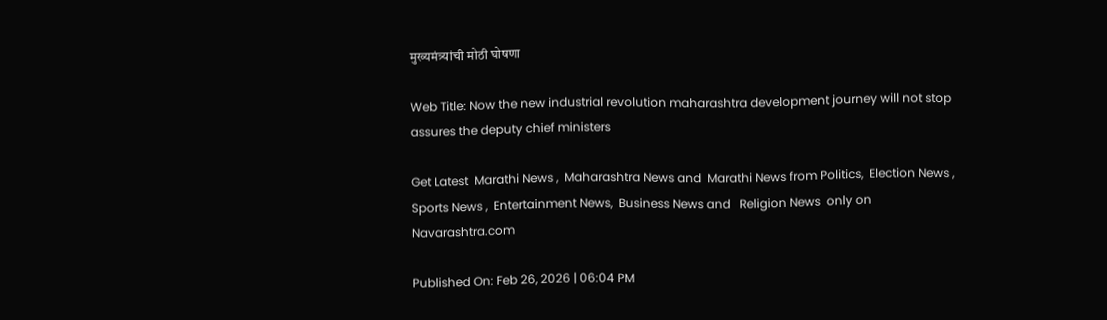मुख्यमंत्र्यांची मोठी घोषणा

Web Title: Now the new industrial revolution maharashtra development journey will not stop assures the deputy chief ministers

Get Latest  Marathi News ,  Maharashtra News and  Marathi News from Politics,  Election News ,  Sports News ,  Entertainment News,  Business News and   Religion News  only on Navarashtra.com

Published On: Feb 26, 2026 | 06:04 PM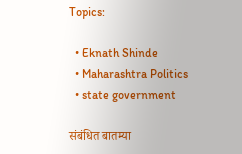Topics:

  • Eknath Shinde
  • Maharashtra Politics
  • state government

संबंधित बातम्या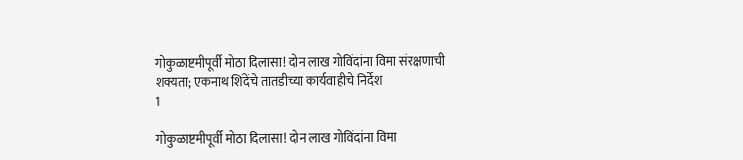गोकुळाष्टमीपूर्वी मोठा दिलासा! दोन लाख गोविंदांना विमा संरक्षणाची शक्यता; एकनाथ शिंदेंचे तातडीच्या कार्यवाहीचे निर्देश
1

गोकुळाष्टमीपूर्वी मोठा दिलासा! दोन लाख गोविंदांना विमा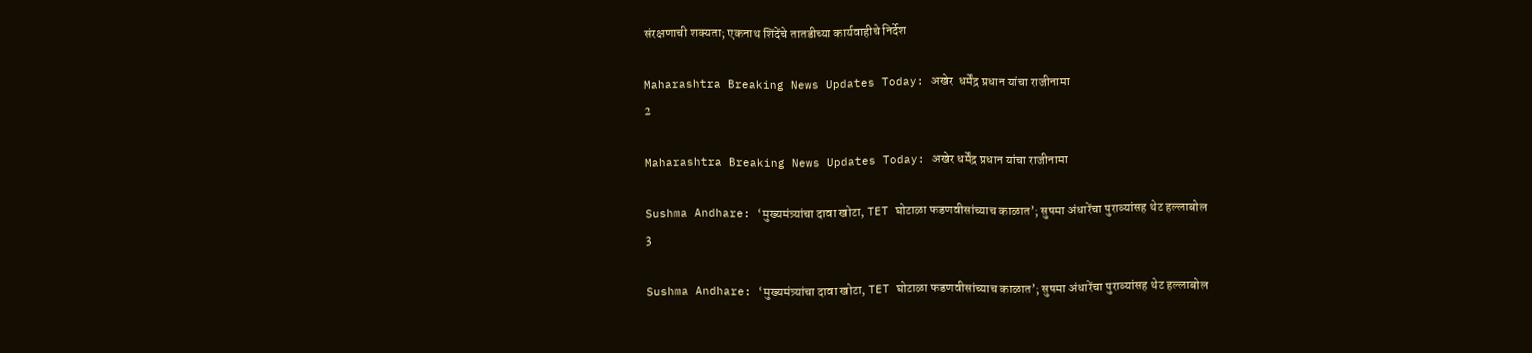संरक्षणाची शक्यता; एकनाथ शिंदेंचे तातडीच्या कार्यवाहीचे निर्देश

Maharashtra Breaking News Updates Today: अखेर  धर्मेंद्र प्रधान यांचा राजीनामा
2

Maharashtra Breaking News Updates Today: अखेर धर्मेंद्र प्रधान यांचा राजीनामा

Sushma Andhare: ‘मुख्यमंत्र्यांचा दावा खोटा, TET घोटाळा फडणवीसांच्याच काळात’; सुषमा अंधारेंचा पुराव्यांसह थेट हल्लाबोल
3

Sushma Andhare: ‘मुख्यमंत्र्यांचा दावा खोटा, TET घोटाळा फडणवीसांच्याच काळात’; सुषमा अंधारेंचा पुराव्यांसह थेट हल्लाबोल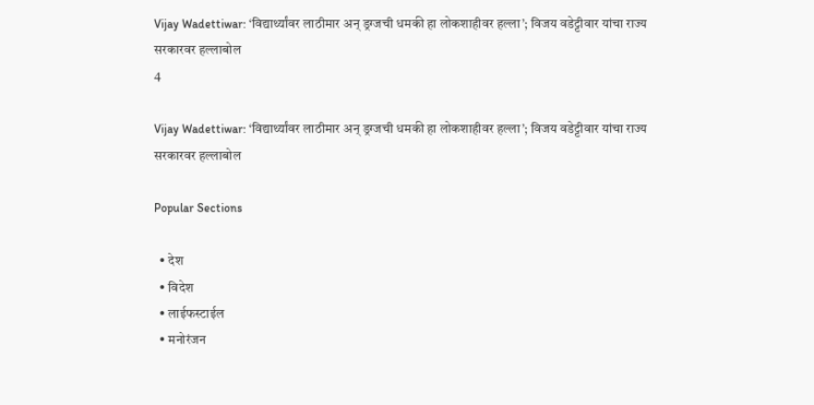Vijay Wadettiwar: ‘विद्यार्थ्यांवर लाठीमार अन् ड्रग्जची धमकी हा लोकशाहीवर हल्ला’; विजय वडेट्टीवार यांचा राज्य सरकारवर हल्लाबोल
4

Vijay Wadettiwar: ‘विद्यार्थ्यांवर लाठीमार अन् ड्रग्जची धमकी हा लोकशाहीवर हल्ला’; विजय वडेट्टीवार यांचा राज्य सरकारवर हल्लाबोल

Popular Sections

  • देश
  • विदेश
  • लाईफस्टाईल
  • मनोरंजन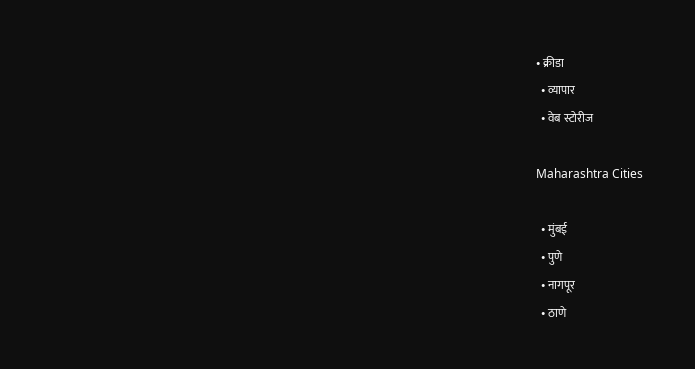• क्रीडा
  • व्यापार
  • वेब स्टोरीज

Maharashtra Cities

  • मुंबई
  • पुणे
  • नागपूर
  • ठाणे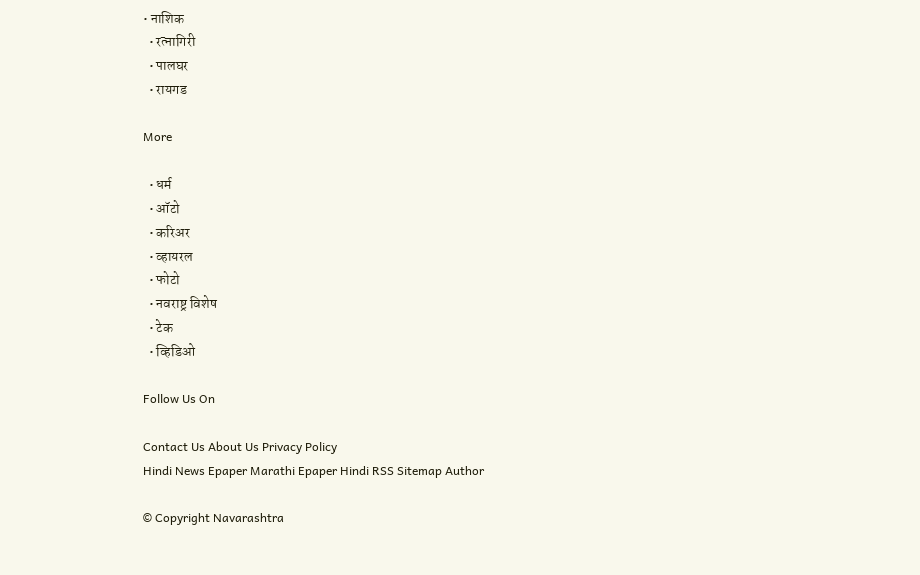• नाशिक
  • रत्नागिरी
  • पालघर
  • रायगड

More

  • धर्म
  • ऑटो
  • करिअर
  • व्हायरल
  • फोटो
  • नवराष्ट्र विशेष
  • टेक
  • व्हिडिओ

Follow Us On

Contact Us About Us Privacy Policy
Hindi News Epaper Marathi Epaper Hindi RSS Sitemap Author

© Copyright Navarashtra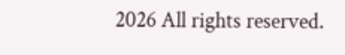2026 All rights reserved.